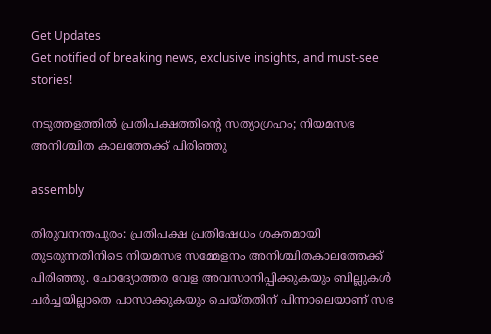Get Updates
Get notified of breaking news, exclusive insights, and must-see stories!

നടുത്തളത്തില്‍ പ്രതിപക്ഷത്തിന്റെ സത്യാഗ്രഹം; നിയമസഭ അനിശ്ചിത കാലത്തേക്ക് പിരിഞ്ഞു

assembly

തിരുവനന്തപുരം: പ്രതിപക്ഷ പ്രതിഷേധം ശക്തമായി തുടരുന്നതിനിടെ നിയമസഭ സമ്മേളനം അനിശ്ചിതകാലത്തേക്ക് പിരിഞ്ഞു. ചോദ്യോത്തര വേള അവസാനിപ്പിക്കുകയും ബില്ലുകള്‍ ചര്‍ച്ചയില്ലാതെ പാസാക്കുകയും ചെയ്തതിന് പിന്നാലെയാണ് സഭ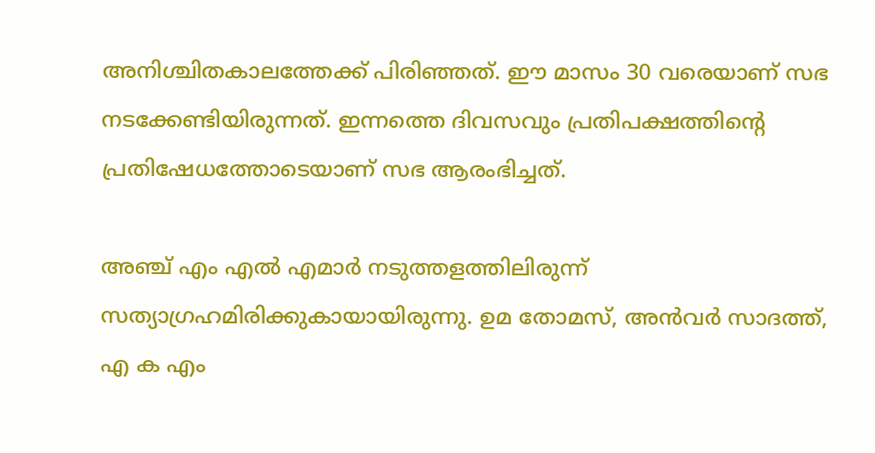അനിശ്ചിതകാലത്തേക്ക് പിരിഞ്ഞത്. ഈ മാസം 30 വരെയാണ് സഭ നടക്കേണ്ടിയിരുന്നത്. ഇന്നത്തെ ദിവസവും പ്രതിപക്ഷത്തിന്റെ പ്രതിഷേധത്തോടെയാണ് സഭ ആരംഭിച്ചത്.

അഞ്ച് എം എല്‍ എമാര്‍ നടുത്തളത്തിലിരുന്ന് സത്യാഗ്രഹമിരിക്കുകായായിരുന്നു. ഉമ തോമസ്, അന്‍വര്‍ സാദത്ത്, എ ക എം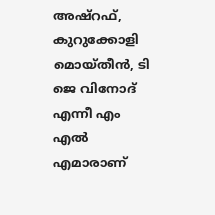അഷ്‌റഫ്, കുറുക്കോളി മൊയ്തീന്‍, ടി ജെ വിനോദ് എന്നീ എം എല്‍ എമാരാണ്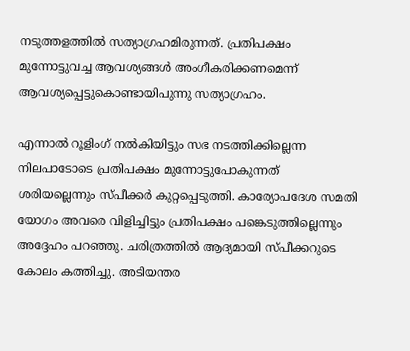നടുത്തളത്തില്‍ സത്യാഗ്രഹമിരുന്നത്. പ്രതിപക്ഷം മുന്നോട്ടുവച്ച ആവശ്യങ്ങള്‍ അംഗീകരിക്കണമെന്ന് ആവശ്യപ്പെട്ടുകൊണ്ടായിപുന്നു സത്യാഗ്രഹം.

എന്നാല്‍ റൂളിംഗ് നല്‍കിയിട്ടും സഭ നടത്തിക്കില്ലെന്ന നിലപാടോടെ പ്രതിപക്ഷം മുന്നോട്ടുപോകുന്നത് ശരിയല്ലെന്നും സ്പീക്കര്‍ കുറ്റപ്പെടുത്തി. കാര്യോപദേശ സമതി യോഗം അവരെ വിളിച്ചിട്ടും പ്രതിപക്ഷം പങ്കെടുത്തില്ലെന്നും അദ്ദേഹം പറഞ്ഞു. ചരിത്രത്തില്‍ ആദ്യമായി സ്പീക്കറുടെ കോലം കത്തിച്ചു. അടിയന്തര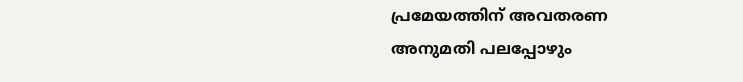പ്രമേയത്തിന് അവതരണ അനുമതി പലപ്പോഴും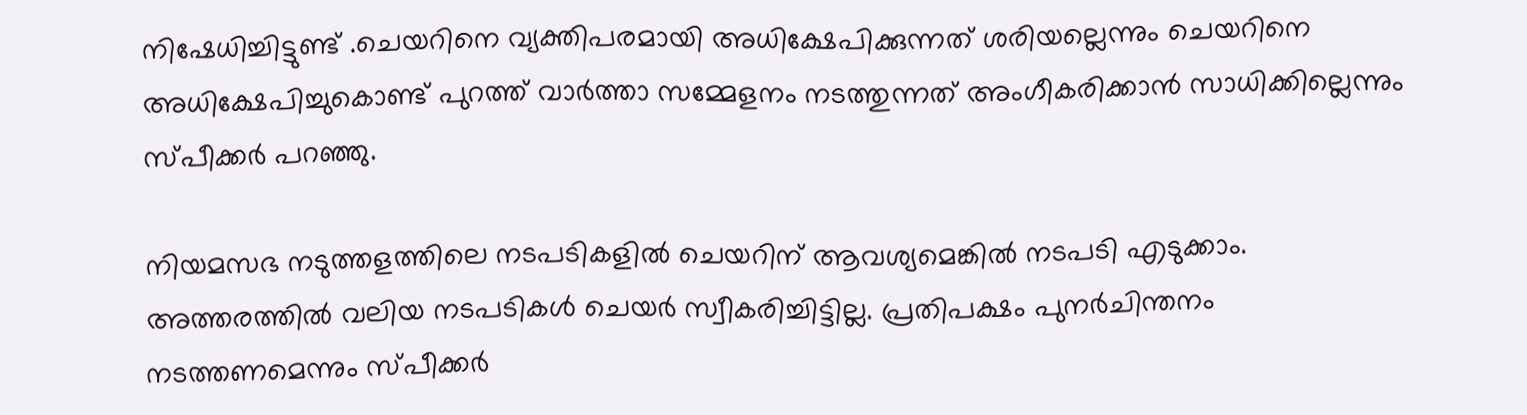നിഷേധിച്ചിട്ടുണ്ട് .ചെയറിനെ വ്യക്തിപരമായി അധിക്ഷേപിക്കുന്നത് ശരിയല്ലെന്നും ചെയറിനെ അധിക്ഷേപിച്ചുകൊണ്ട് പുറത്ത് വാര്‍ത്താ സമ്മേളനം നടത്തുന്നത് അംഗീകരിക്കാന്‍ സാധിക്കില്ലെന്നും സ്പീക്കര്‍ പറഞ്ഞു.

നിയമസഭ നടുത്തളത്തിലെ നടപടികളില്‍ ചെയറിന് ആവശ്യമെങ്കില്‍ നടപടി എടുക്കാം. അത്തരത്തില്‍ വലിയ നടപടികള്‍ ചെയര്‍ സ്വീകരിച്ചിട്ടില്ല. പ്രതിപക്ഷം പുനര്‍ചിന്തനം നടത്തണമെന്നും സ്പീക്കര്‍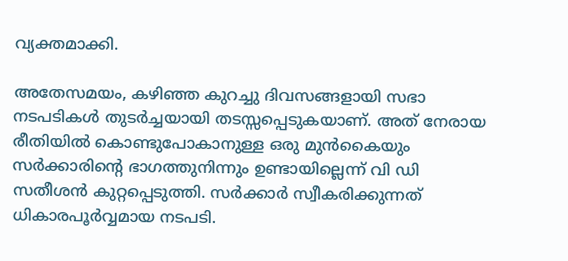വ്യക്തമാക്കി.

അതേസമയം, കഴിഞ്ഞ കുറച്ചു ദിവസങ്ങളായി സഭാ നടപടികള്‍ തുടര്‍ച്ചയായി തടസ്സപ്പെടുകയാണ്. അത് നേരായ രീതിയില്‍ കൊണ്ടുപോകാനുള്ള ഒരു മുന്‍കൈയും സര്‍ക്കാരിന്റെ ഭാഗത്തുനിന്നും ഉണ്ടായില്ലെന്ന് വി ഡി സതീശന്‍ കുറ്റപ്പെടുത്തി. സര്‍ക്കാര്‍ സ്വീകരിക്കുന്നത് ധികാരപൂര്‍വ്വമായ നടപടി.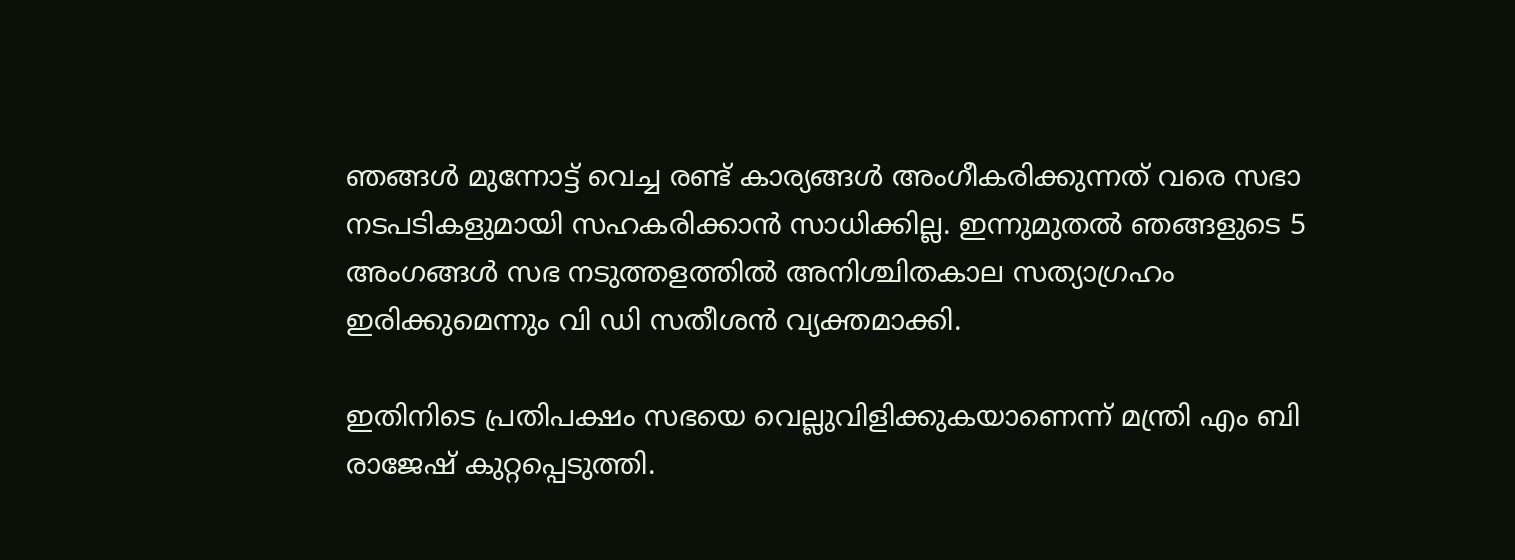ഞങ്ങള്‍ മുന്നോട്ട് വെച്ച രണ്ട് കാര്യങ്ങള്‍ അംഗീകരിക്കുന്നത് വരെ സഭാ നടപടികളുമായി സഹകരിക്കാന്‍ സാധിക്കില്ല. ഇന്നുമുതല്‍ ഞങ്ങളുടെ 5 അംഗങ്ങള്‍ സഭ നടുത്തളത്തില്‍ അനിശ്ചിതകാല സത്യാഗ്രഹം ഇരിക്കുമെന്നും വി ഡി സതീശന്‍ വ്യക്തമാക്കി.

ഇതിനിടെ പ്രതിപക്ഷം സഭയെ വെല്ലുവിളിക്കുകയാണെന്ന് മന്ത്രി എം ബി രാജേഷ് കുറ്റപ്പെടുത്തി.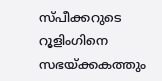സ്പീക്കറുടെ റൂളിംഗിനെ സഭയ്ക്കകത്തും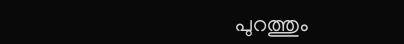പുറത്തും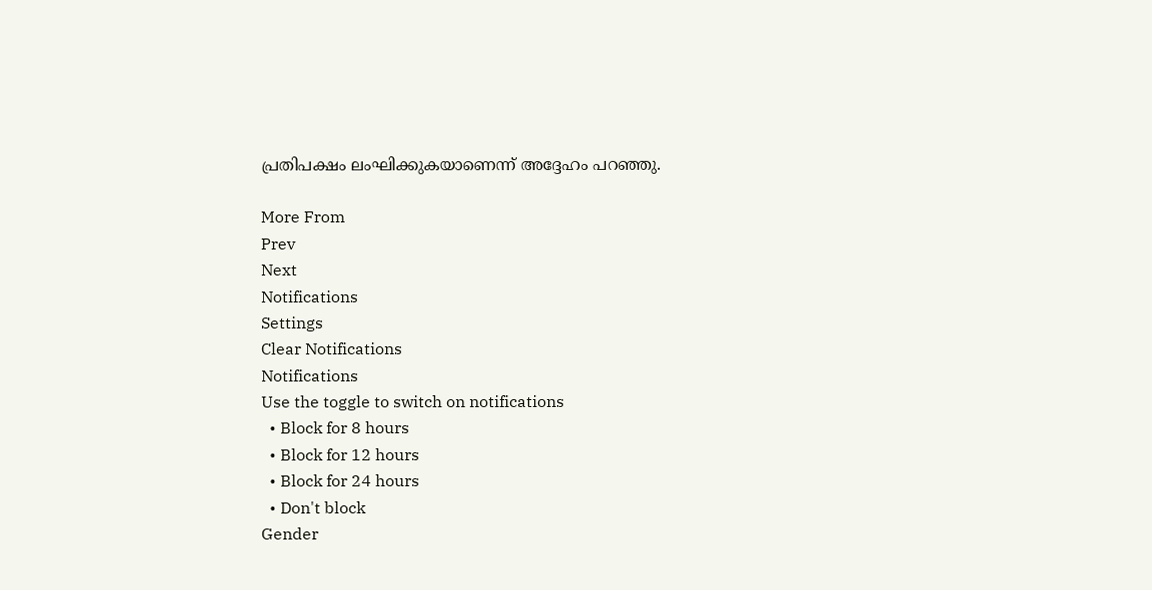പ്രതിപക്ഷം ലംഘിക്കുകയാണെന്ന് അദ്ദേഹം പറഞ്ഞു.

More From
Prev
Next
Notifications
Settings
Clear Notifications
Notifications
Use the toggle to switch on notifications
  • Block for 8 hours
  • Block for 12 hours
  • Block for 24 hours
  • Don't block
Gender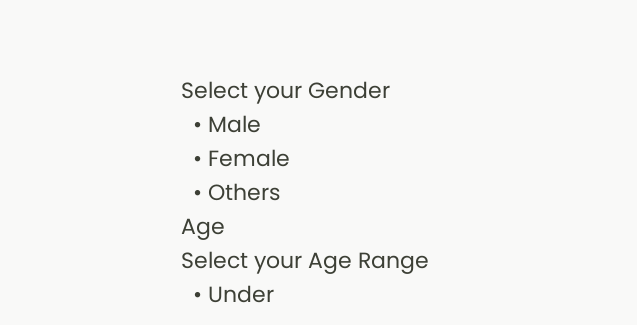Select your Gender
  • Male
  • Female
  • Others
Age
Select your Age Range
  • Under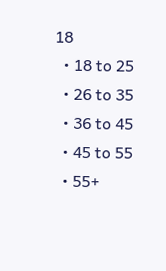18
  • 18 to 25
  • 26 to 35
  • 36 to 45
  • 45 to 55
  • 55+